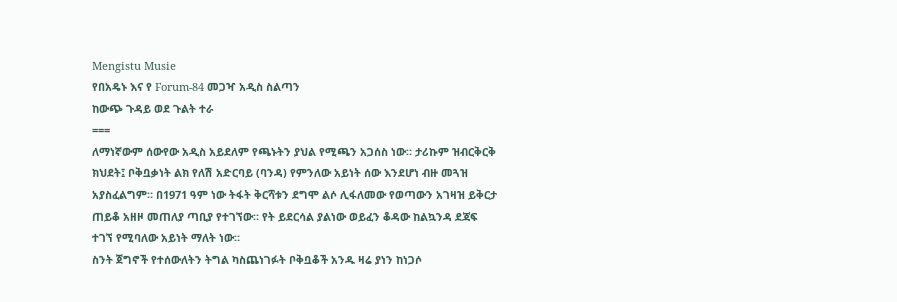Mengistu Musie
የበአዴኑ እና የ Forum-84 መጋዣ አዲስ ስልጣን
ከውጭ ጉዳይ ወደ ጉልት ተራ
===
ለማነኛውም ሰውየው አዲስ አይደለም የጫኑትን ያህል የሚጫን አጋሰስ ነው። ታሪኩም ዝብርቅርቅ ክህደት፤ ቦቅቧቃነት ልክ የለሽ አድርባይ (ባንዳ) የምንለው አይነት ሰው እንደሆነ ብዙ መጓዝ አያስፈልግም። በ1971 ዓም ነው ትፋት ቅርሻቱን ደግሞ ልሶ ሊፋለመው የወጣውን አገዛዝ ይቅርታ ጠይቆ አዘዞ መጠለያ ጣቢያ የተገኘው። የት ይደርሳል ያልነው ወይፈን ቆዳው ከልኳንዳ ደጃፍ ተገኘ የሚባለው አይነት ማለት ነው።
ስንት ጀግኖች የተሰውለትን ትግል ካስጨነገፉት ቦቅቧቆች አንዱ ዛሬ ያነን ከነጋሶ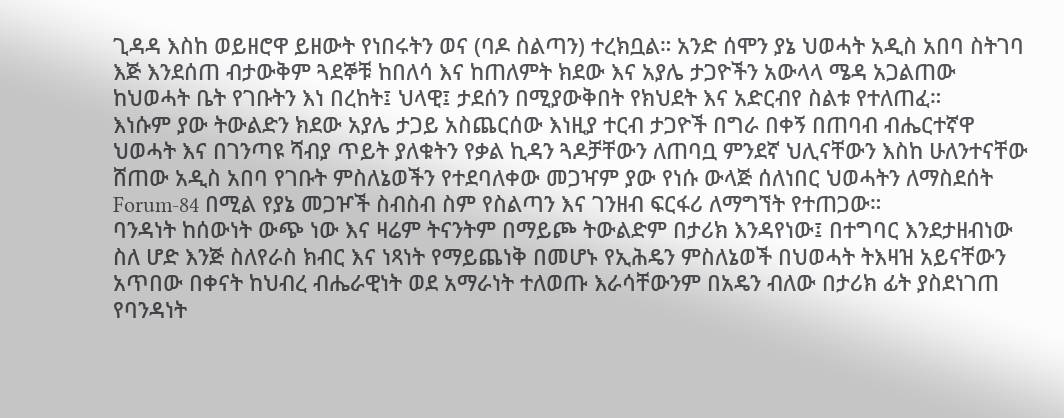ጊዳዳ እስከ ወይዘሮዋ ይዘውት የነበሩትን ወና (ባዶ ስልጣን) ተረክቧል። አንድ ሰሞን ያኔ ህወሓት አዲስ አበባ ስትገባ እጅ እንደሰጠ ብታውቅም ጓደኞቹ ከበለሳ እና ከጠለምት ክደው እና አያሌ ታጋዮችን አውላላ ሜዳ አጋልጠው ከህወሓት ቤት የገቡትን እነ በረከት፤ ህላዊ፤ ታደሰን በሚያውቅበት የክህደት እና አድርብየ ስልቱ የተለጠፈ።
እነሱም ያው ትውልድን ክደው አያሌ ታጋይ አስጨርሰው እነዚያ ተርብ ታጋዮች በግራ በቀኝ በጠባብ ብሔርተኛዋ ህወሓት እና በገንጣዩ ሻብያ ጥይት ያለቁትን የቃል ኪዳን ጓዶቻቸውን ለጠባቧ ምንደኛ ህሊናቸውን እስከ ሁለንተናቸው ሸጠው አዲስ አበባ የገቡት ምስለኔወችን የተደባለቀው መጋዣም ያው የነሱ ውላጅ ሰለነበር ህወሓትን ለማስደሰት Forum-84 በሚል የያኔ መጋዦች ስብስብ ስም የስልጣን እና ገንዘብ ፍርፋሪ ለማግኘት የተጠጋው።
ባንዳነት ከሰውነት ውጭ ነው እና ዛሬም ትናንትም በማይጮ ትውልድም በታሪክ እንዳየነው፤ በተግባር እንደታዘብነው ስለ ሆድ እንጅ ስለየራስ ክብር እና ነጻነት የማይጨነቅ በመሆኑ የኢሕዴን ምስለኔወች በህወሓት ትእዛዝ አይናቸውን አጥበው በቀናት ከህብረ ብሔራዊነት ወደ አማራነት ተለወጡ እራሳቸውንም በአዴን ብለው በታሪክ ፊት ያስደነገጠ የባንዳነት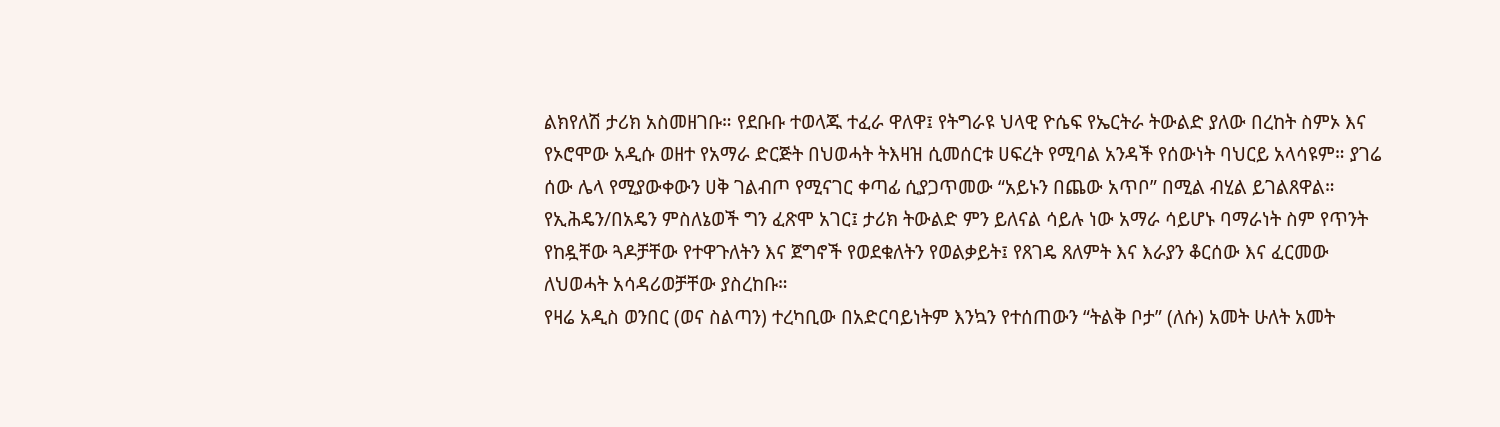ልክየለሽ ታሪክ አስመዘገቡ። የደቡቡ ተወላጁ ተፈራ ዋለዋ፤ የትግራዩ ህላዊ ዮሴፍ የኤርትራ ትውልድ ያለው በረከት ስምኦ እና የኦሮሞው አዲሱ ወዘተ የአማራ ድርጅት በህወሓት ትእዛዝ ሲመሰርቱ ሀፍረት የሚባል አንዳች የሰውነት ባህርይ አላሳዩም። ያገሬ ሰው ሌላ የሚያውቀውን ሀቅ ገልብጦ የሚናገር ቀጣፊ ሲያጋጥመው “አይኑን በጨው አጥቦ” በሚል ብሂል ይገልጸዋል። የኢሕዴን/በአዴን ምስለኔወች ግን ፈጽሞ አገር፤ ታሪክ ትውልድ ምን ይለናል ሳይሉ ነው አማራ ሳይሆኑ ባማራነት ስም የጥንት የከዷቸው ጓዶቻቸው የተዋጉለትን እና ጀግኖች የወደቁለትን የወልቃይት፤ የጸገዴ ጸለምት እና እራያን ቆርሰው እና ፈርመው ለህወሓት አሳዳሪወቻቸው ያስረከቡ።
የዛሬ አዲስ ወንበር (ወና ስልጣን) ተረካቢው በአድርባይነትም እንኳን የተሰጠውን “ትልቅ ቦታ” (ለሱ) አመት ሁለት አመት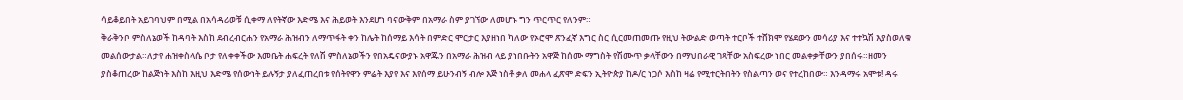ሳይቆይበት አይገባህም በሚል በአሳዳሪወቹ ሲቀማ ለየትኛው እድሜ እና ሕይወት እንደሆነ ባናውቅም በአማራ ስም ያገኘው ለመሆኑ ግን ጥርጥር የለንም።
ቅራቅንቦ ምስለኔወች ከዳባት እስከ ደብረብርሐን የአማራ ሕዝብን ለማጥፋት ቀን ከሌት ከሰማይ እሳት በምድር ሞርታር እያዘነበ ካለው የኦሮሞ ጽንፈኛ እግር ስር ሲርመጠመጡ የዚህ ትውልድ ወጣት ተርቦች ተሸክሞ የሄደውን መሳሪያ እና ተተኳሽ እያስወለቁ መልሰውታል።ለታየ ሐዝቀስላሴ ቦታ የለቀቀችው እመቤት ሐፍረት የለሽ ምስለኔወችን የበአዴናውያኑ አዋጁን በአማራ ሕዝብ ላይ ያነበቡትን አዋጅ ከሰሙ ማግስት የሽሙጥ ቃላቸውን በማህበራዊ ገጻቸው አስፍረው ነበር መልቀቃቸውን ያበሰሩ።ዘመን ያስቆጠረው ከልጅነት እስከ እዚህ እድሜ የሰውነት ይሉኝታ ያለፈጠረበቱ የሰትየዋን ምሬት እያየ እና እየሰማ ይሁንብኝ ብሎ እጅ ነስቶ ቃለ መሐላ ፈጽሞ ድፍን ኢትዮጵያ ከዶ/ር ነጋሶ እስከ ዛሬ የሚተርትበትን የስልጣን ወና የተረከበው። እንዳማሩ አሞቱ! ዳሩ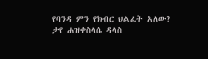የባንዳ ምን የክብር ህልፈት አለው?
ታየ ሐዝቀስላሴ ዳላስ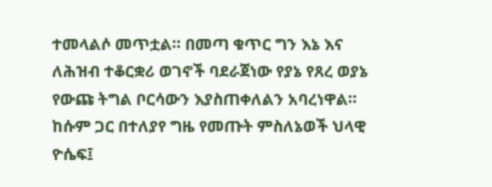ተመላልሶ መጥቷል። በመጣ ቁጥር ግን እኔ እና ለሕዝብ ተቆርቋሪ ወገኖች ባደራጀነው የያኔ የጸረ ወያኔ የውጩ ትግል ቦርሳውን እያስጠቀለልን አባረነዋል። ከሱም ጋር በተለያየ ግዜ የመጡት ምስለኔወች ህላዊ ዮሴፍ፤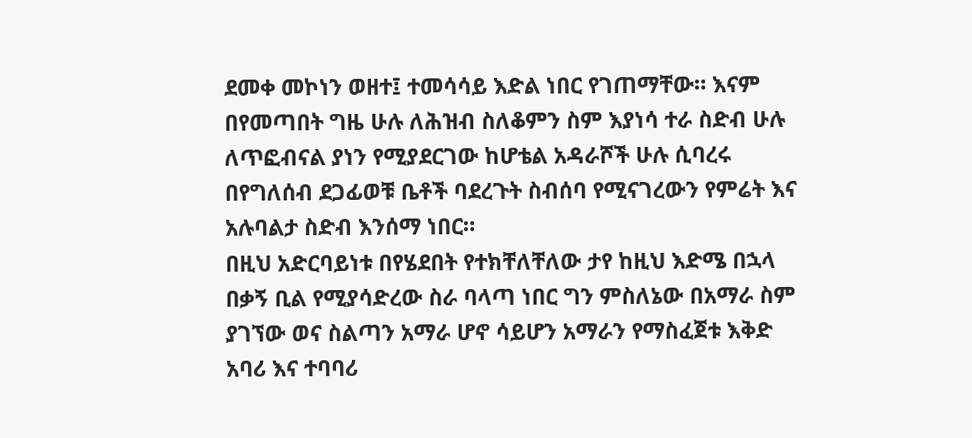ደመቀ መኮነን ወዘተ፤ ተመሳሳይ እድል ነበር የገጠማቸው። እናም በየመጣበት ግዜ ሁሉ ለሕዝብ ስለቆምን ስም እያነሳ ተራ ስድብ ሁሉ ለጥፎብናል ያነን የሚያደርገው ከሆቴል አዳራሾች ሁሉ ሲባረሩ በየግለሰብ ደጋፊወቹ ቤቶች ባደረጉት ስብሰባ የሚናገረውን የምሬት እና አሉባልታ ስድብ እንሰማ ነበር።
በዚህ አድርባይነቱ በየሄደበት የተክቸለቸለው ታየ ከዚህ እድሜ በኋላ በቃኝ ቢል የሚያሳድረው ስራ ባላጣ ነበር ግን ምስለኔው በአማራ ስም ያገኘው ወና ስልጣን አማራ ሆኖ ሳይሆን አማራን የማስፈጀቱ እቅድ አባሪ እና ተባባሪ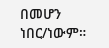በመሆን ነበር/ነውም።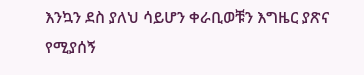እንኳን ደስ ያለህ ሳይሆን ቀራቢወቹን እግዜር ያጽና የሚያሰኝ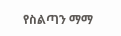የስልጣን ማማ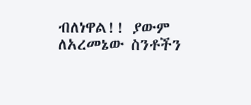ብለነዋል!! ያውም ለአረመኔው ስንቶችን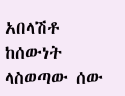አበላሽቶ ከሰውነት ላስወጣው ሰው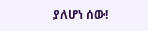ያለሆነ ሰው!